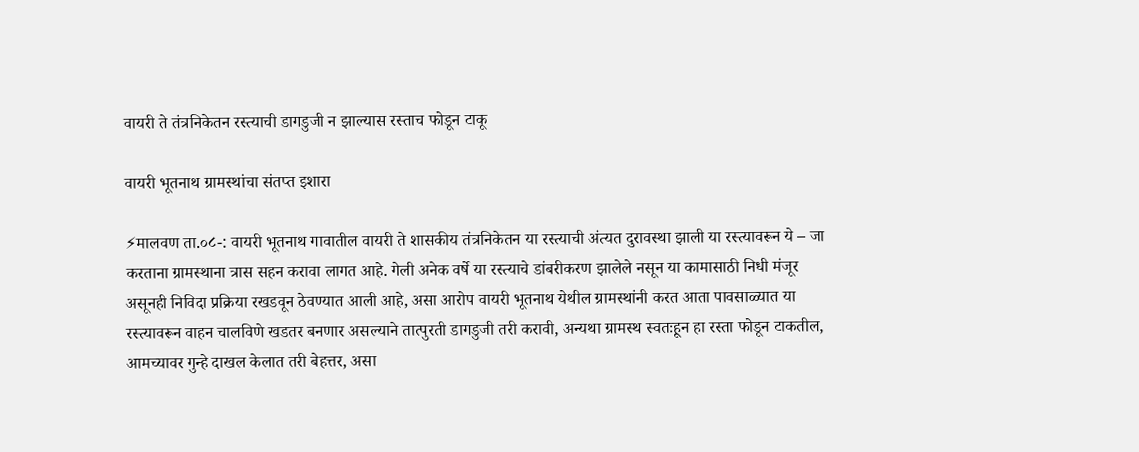वायरी ते तंत्रनिकेतन रस्त्याची डागडुजी न झाल्यास रस्ताच फोडून टाकू

वायरी भूतनाथ ग्रामस्थांचा संतप्त इशारा

⚡मालवण ता.०८-: वायरी भूतनाथ गावातील वायरी ते शासकीय तंत्रनिकेतन या रस्त्याची अंत्यत दुरावस्था झाली या रस्त्यावरून ये – जा करताना ग्रामस्थाना त्रास सहन करावा लागत आहे. गेली अनेक वर्षे या रस्त्याचे डांबरीकरण झालेले नसून या कामासाठी निधी मंजूर असूनही निविदा प्रक्रिया रखडवून ठेवण्यात आली आहे, असा आरोप वायरी भूतनाथ येथील ग्रामस्थांनी करत आता पावसाळ्यात या रस्त्यावरून वाहन चालविणे खडतर बनणार असल्याने तात्पुरती डागडुजी तरी करावी, अन्यथा ग्रामस्थ स्वतःहून हा रस्ता फोडून टाकतील, आमच्यावर गुन्हे दाखल केलात तरी बेहत्तर, असा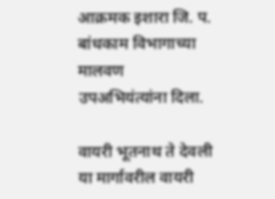आक्रमक इशारा जि. प. बांधकाम विभागाच्या मालवण उपअभियंत्यांना दिला.

वायरी भूतनाथ ते देवली या मार्गावरील वायरी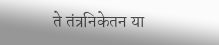ते तंत्रनिकेतन या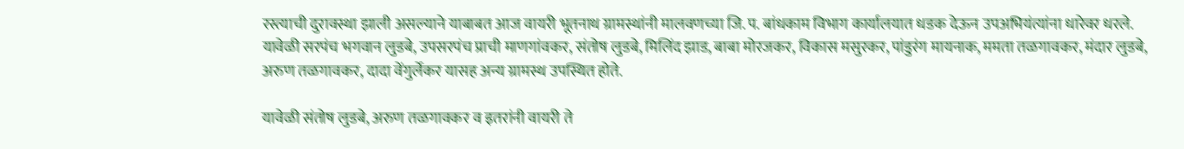रस्त्याची दुरावस्था झाली असल्याने याबाबत आज वायरी भूतनाथ ग्रामस्थांनी मालवणच्या जि. प. बांधकाम विभाग कार्यालयात धडक देऊन उपअभियंत्यांना धारेवर धरले. यावेळी सरपंच भगवान लुडबे, उपसरपंच प्राची माणगांवकर, संतोष लुडबे, मिलिंद झाड, बाबा मोरजकर, विकास मसुरकर, पांडुरंग मायनाक, ममता तळगावकर, मंदार लुडबे, अरुण तळगावकर, दादा वेंगुर्लेकर यासह अन्य ग्रामस्थ उपस्थित होते.

यावेळी संतोष लुडबे, अरुण तळगावकर व इतरांनी वायरी ते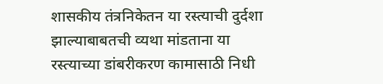शासकीय तंत्रनिकेतन या रस्त्याची दुर्दशा झाल्याबाबतची व्यथा मांडताना या रस्त्याच्या डांबरीकरण कामासाठी निधी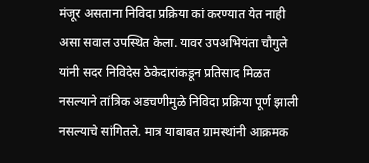मंजूर असताना निविदा प्रक्रिया कां करण्यात येत नाही असा सवाल उपस्थित केला. यावर उपअभियंता चौगुले यांनी सदर निविदेस ठेकेदारांकडून प्रतिसाद मिळत नसल्याने तांत्रिक अडचणीमुळे निविदा प्रक्रिया पूर्ण झाली नसल्याचे सांगितले. मात्र याबाबत ग्रामस्थांनी आक्रमक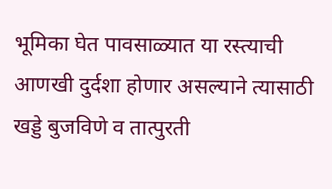भूमिका घेत पावसाळ्यात या रस्त्याची आणखी दुर्दशा होणार असल्याने त्यासाठी खड्डे बुजविणे व तात्पुरती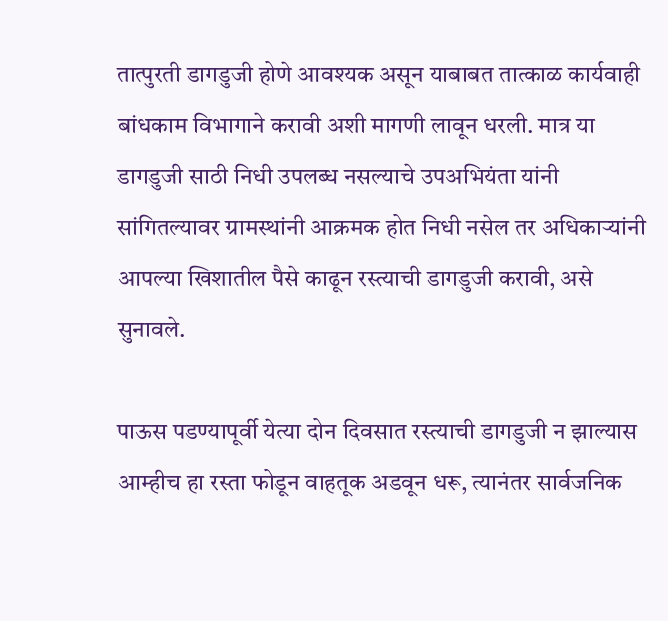तात्पुरती डागडुजी होणे आवश्यक असून याबाबत तात्काळ कार्यवाही बांधकाम विभागाने करावी अशी मागणी लावून धरली. मात्र या डागडुजी साठी निधी उपलब्ध नसल्याचे उपअभियंता यांनी सांगितल्यावर ग्रामस्थांनी आक्रमक होत निधी नसेल तर अधिकाऱ्यांनी आपल्या खिशातील पैसे काढून रस्त्याची डागडुजी करावी, असे सुनावले.

पाऊस पडण्यापूर्वी येत्या दोन दिवसात रस्त्याची डागडुजी न झाल्यास आम्हीच हा रस्ता फोडून वाहतूक अडवून धरू, त्यानंतर सार्वजनिक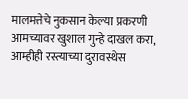मालमत्तेचे नुकसान केल्या प्रकरणी आमच्यावर खुशाल गुन्हे दाखल करा, आम्हीही रस्त्याच्या दुरावस्थेस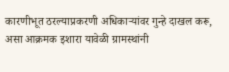कारणीभूत ठरल्याप्रकरणी अधिकाऱ्यांवर गुन्हे दाखल करू, असा आक्रमक इशारा यावेळी ग्रामस्थांनी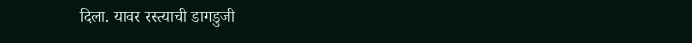दिला. यावर रस्त्याची डागडुजी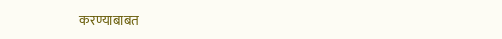करण्याबाबत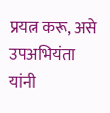प्रयत्न करू, असे उपअभियंता यांनी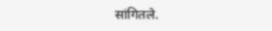सांगितले.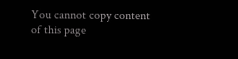You cannot copy content of this page